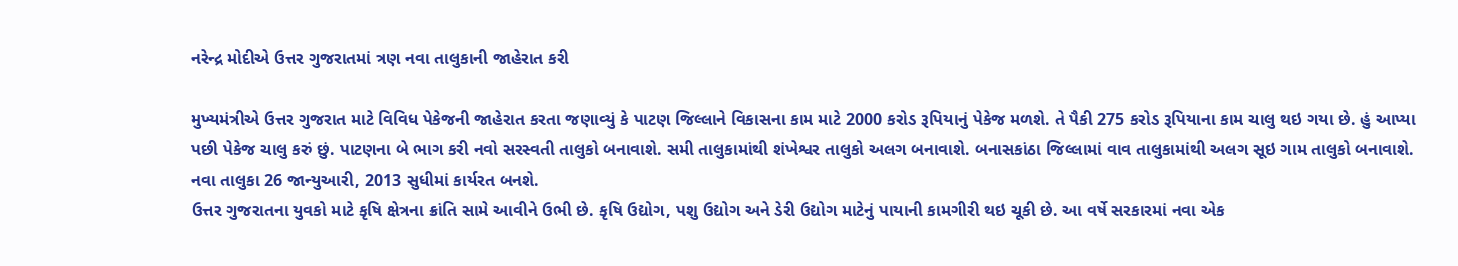નરેન્દ્ર મોદીએ ઉત્તર ગુજરાતમાં ત્રણ નવા તાલુકાની જાહેરાત કરી

મુખ્યમંત્રીએ ઉત્તર ગુજરાત માટે વિવિધ પેકેજની જાહેરાત કરતા જણાવ્યું કે પાટણ જિલ્લાને વિકાસના કામ માટે 2000 કરોડ રૂપિયાનું પેકેજ મળશે. તે પૈકી 275 કરોડ રૂપિયાના કામ ચાલુ થઇ ગયા છે. હું આપ્યા પછી પેકેજ ચાલુ કરું છું. પાટણના બે ભાગ કરી નવો સરસ્વતી તાલુકો બનાવાશે. સમી તાલુકામાંથી શંખેશ્વર તાલુકો અલગ બનાવાશે. બનાસકાંઠા જિલ્લામાં વાવ તાલુકામાંથી અલગ સૂઇ ગામ તાલુકો બનાવાશે. નવા તાલુકા 26 જાન્યુઆરી, 2013 સુધીમાં કાર્યરત બનશે.
ઉત્તર ગુજરાતના યુવકો માટે કૃષિ ક્ષેત્રના ક્રાંતિ સામે આવીને ઉભી છે. કૃષિ ઉદ્યોગ, પશુ ઉદ્યોગ અને ડેરી ઉદ્યોગ માટેનું પાયાની કામગીરી થઇ ચૂકી છે. આ વર્ષે સરકારમાં નવા એક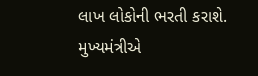લાખ લોકોની ભરતી કરાશે.
મુખ્યમંત્રીએ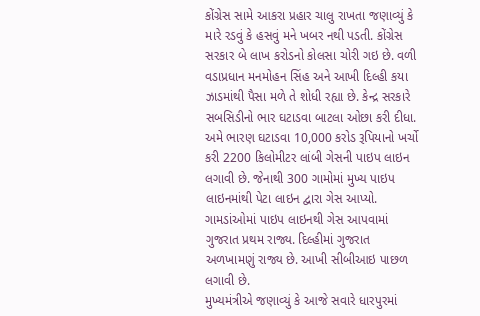કોંગ્રેસ સામે આકરા પ્રહાર ચાલુ રાખતા જણાવ્યું કે મારે રડવું કે હસવું મને ખબર નથી પડતી. કોંગ્રેસ સરકાર બે લાખ કરોડનો કોલસા ચોરી ગઇ છે. વળી વડાપ્રધાન મનમોહન સિંહ અને આખી દિલ્હી કયા ઝાડમાંથી પૈસા મળે તે શોધી રહ્યા છે. કેન્દ્ર સરકારે સબસિડીનો ભાર ઘટાડવા બાટલા ઓછા કરી દીધા. અમે ભારણ ઘટાડવા 10,000 કરોડ રૂપિયાનો ખર્ચો કરી 2200 કિલોમીટર લાંબી ગેસની પાઇપ લાઇન લગાવી છે. જેનાથી 300 ગામોમાં મુખ્ય પાઇપ લાઇનમાંથી પેટા લાઇન દ્વારા ગેસ આપ્યો. ગામડાંઓમાં પાઇપ લાઇનથી ગેસ આપવામાં ગુજરાત પ્રથમ રાજ્ય. દિલ્હીમાં ગુજરાત અળખામણું રાજ્ય છે. આખી સીબીઆઇ પાછળ લગાવી છે.
મુખ્યમંત્રીએ જણાવ્યું કે આજે સવારે ધારપુરમાં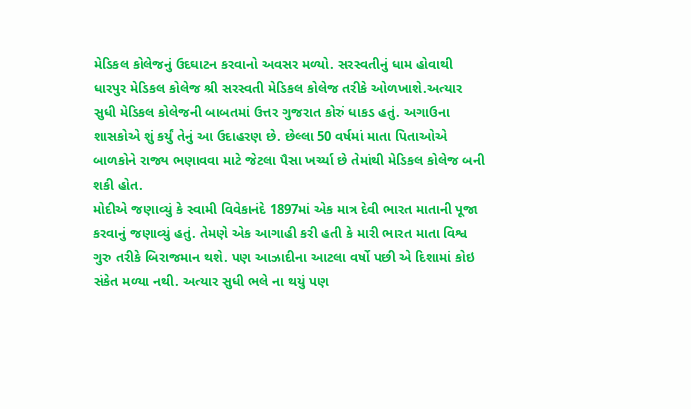મેડિકલ કોલેજનું ઉદઘાટન કરવાનો અવસર મળ્યો. સરસ્વતીનું ધામ હોવાથી ધારપુર મેડિકલ કોલેજ શ્રી સરસ્વતી મેડિકલ કોલેજ તરીકે ઓળખાશે.અત્યાર સુધી મેડિકલ કોલેજની બાબતમાં ઉત્તર ગુજરાત કોરું ધાકડ હતું. અગાઉના શાસકોએ શું કર્યું તેનું આ ઉદાહરણ છે. છેલ્લા 50 વર્ષમાં માતા પિતાઓએ બાળકોને રાજ્ય ભણાવવા માટે જેટલા પૈસા ખર્ચ્યા છે તેમાંથી મેડિકલ કોલેજ બની શકી હોત.
મોદીએ જણાવ્યું કે સ્વામી વિવેકાનંદે 1897માં એક માત્ર દેવી ભારત માતાની પૂજા કરવાનું જણાવ્યું હતું. તેમણે એક આગાહી કરી હતી કે મારી ભારત માતા વિશ્વ ગુરુ તરીકે બિરાજમાન થશે. પણ આઝાદીના આટલા વર્ષો પછી એ દિશામાં કોઇ સંકેત મળ્યા નથી. અત્યાર સુધી ભલે ના થયું પણ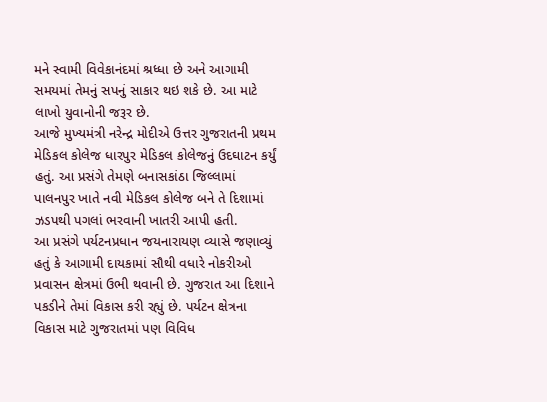મને સ્વામી વિવેકાનંદમાં શ્રધ્ધા છે અને આગામી સમયમાં તેમનું સપનું સાકાર થઇ શકે છે. આ માટે લાખો યુવાનોની જરૂર છે.
આજે મુખ્યમંત્રી નરેન્દ્ર મોદીએ ઉત્તર ગુજરાતની પ્રથમ મેડિકલ કોલેજ ધારપુર મેડિકલ કોલેજનું ઉદઘાટન કર્યું હતું. આ પ્રસંગે તેમણે બનાસકાંઠા જિલ્લામાં પાલનપુર ખાતે નવી મેડિકલ કોલેજ બને તે દિશામાં ઝડપથી પગલાં ભરવાની ખાતરી આપી હતી.
આ પ્રસંગે પર્યટનપ્રધાન જયનારાયણ વ્યાસે જણાવ્યું હતું કે આગામી દાયકામાં સૌથી વધારે નોકરીઓ પ્રવાસન ક્ષેત્રમાં ઉભી થવાની છે. ગુજરાત આ દિશાને પકડીને તેમાં વિકાસ કરી રહ્યું છે. પર્યટન ક્ષેત્રના વિકાસ માટે ગુજરાતમાં પણ વિવિધ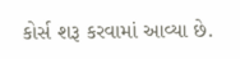કોર્સ શરૂ કરવામાં આવ્યા છે.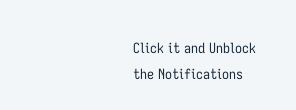Click it and Unblock the Notifications